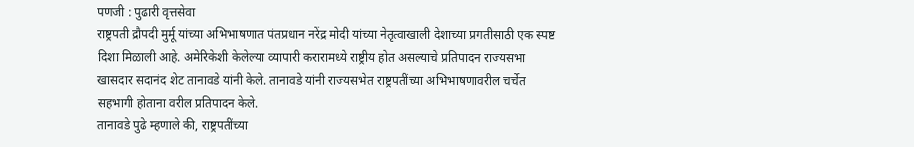पणजी : पुढारी वृत्तसेवा
राष्ट्रपती द्रौपदी मुर्मू यांच्या अभिभाषणात पंतप्रधान नरेंद्र मोदी यांच्या नेतृत्वाखाली देशाच्या प्रगतीसाठी एक स्पष्ट दिशा मिळाली आहे. अमेरिकेशी केलेल्या व्यापारी करारामध्ये राष्ट्रीय होत असल्याचे प्रतिपादन राज्यसभा खासदार सदानंद शेट तानावडे यांनी केले. तानावडे यांनी राज्यसभेत राष्ट्रपतींच्या अभिभाषणावरील चर्चेत सहभागी होताना वरील प्रतिपादन केले.
तानावडे पुढे म्हणाले की, राष्ट्रपतींच्या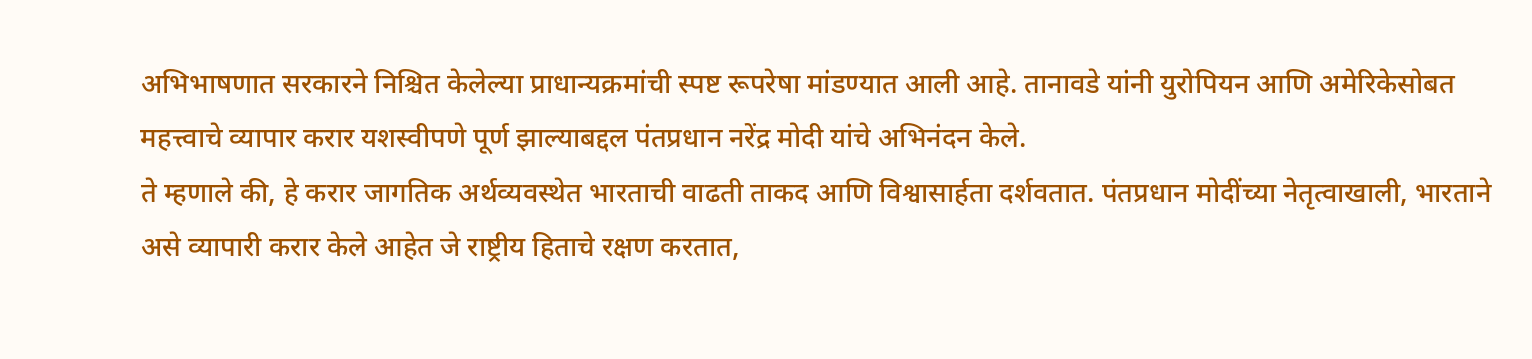अभिभाषणात सरकारने निश्चित केलेल्या प्राधान्यक्रमांची स्पष्ट रूपरेषा मांडण्यात आली आहे. तानावडे यांनी युरोपियन आणि अमेरिकेसोबत महत्त्वाचे व्यापार करार यशस्वीपणे पूर्ण झाल्याबद्दल पंतप्रधान नरेंद्र मोदी यांचे अभिनंदन केले.
ते म्हणाले की, हे करार जागतिक अर्थव्यवस्थेत भारताची वाढती ताकद आणि विश्वासार्हता दर्शवतात. पंतप्रधान मोदींच्या नेतृत्वाखाली, भारताने असे व्यापारी करार केले आहेत जे राष्ट्रीय हिताचे रक्षण करतात,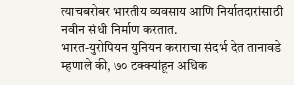त्याचबरोबर भारतीय व्यवसाय आणि निर्यातदारांसाठी नवीन संधी निर्माण करतात.
भारत-युरोपियन युनियन कराराचा संदर्भ देत तानावडे म्हणाले की, ७० टक्क्यांहून अधिक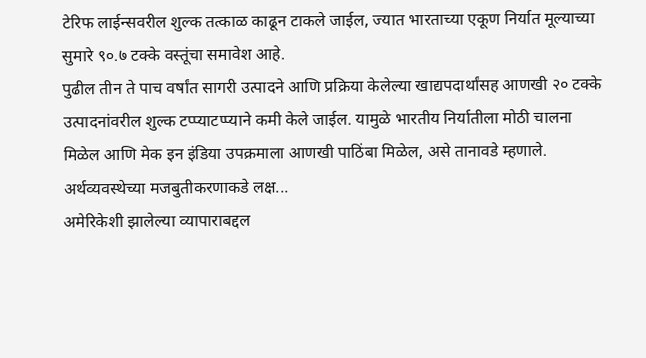टेरिफ लाईन्सवरील शुल्क तत्काळ काढून टाकले जाईल, ज्यात भारताच्या एकूण निर्यात मूल्याच्या सुमारे ९०.७ टक्के वस्तूंचा समावेश आहे.
पुढील तीन ते पाच वर्षांत सागरी उत्पादने आणि प्रक्रिया केलेल्या खाद्यपदार्थांसह आणखी २० टक्के उत्पादनांवरील शुल्क टप्प्याटप्प्याने कमी केले जाईल. यामुळे भारतीय निर्यातीला मोठी चालना मिळेल आणि मेक इन इंडिया उपक्रमाला आणखी पाठिंबा मिळेल, असे तानावडे म्हणाले.
अर्थव्यवस्थेच्या मजबुतीकरणाकडे लक्ष...
अमेरिकेशी झालेल्या व्यापाराबद्दल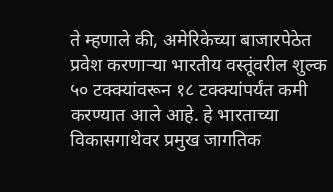ते म्हणाले की, अमेरिकेच्या बाजारपेठेत प्रवेश करणाऱ्या भारतीय वस्तूंवरील शुल्क ५० टक्क्यांवरून १८ टक्क्यांपर्यंत कमी करण्यात आले आहे. हे भारताच्या विकासगाथेवर प्रमुख जागतिक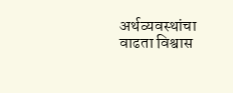अर्थव्यवस्थांचा वाढता विश्वास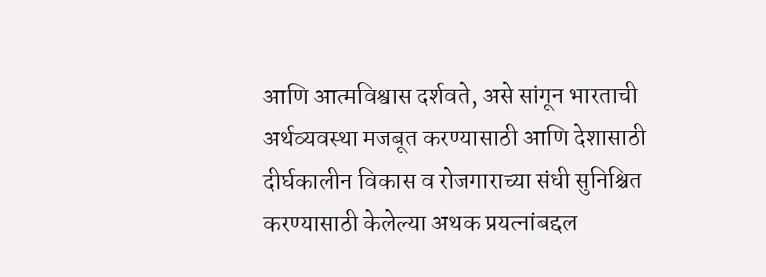आणि आत्मविश्वास दर्शवते, असे सांगून भारताची अर्थव्यवस्था मजबूत करण्यासाठी आणि देशासाठी दीर्घकालीन विकास व रोजगाराच्या संधी सुनिश्चित करण्यासाठी केलेल्या अथक प्रयत्नांबद्दल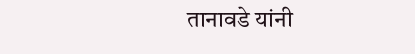तानावडे यांनी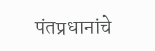पंतप्रधानांचे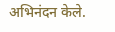अभिनंदन केले.